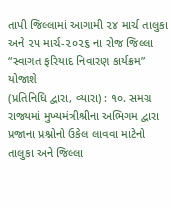તાપી જિલ્લામાં આગામી ૨૪ માર્ચ તાલુકા અને ૨૫ માર્ચ-૨૦૨૬ ના રોજ જિલ્લા “સ્વાગત ફરિયાદ નિવારણ કાર્યક્રમ” યોજાશે
(પ્રતિનિધિ દ્વારા, વ્યારા) : ૧૦. સમગ્ર રાજ્યમાં મુખ્યમંત્રીશ્રીના અભિગમ દ્વારા પ્રજાના પ્રશ્નોનો ઉકેલ લાવવા માટેનો તાલુકા અને જિલ્લા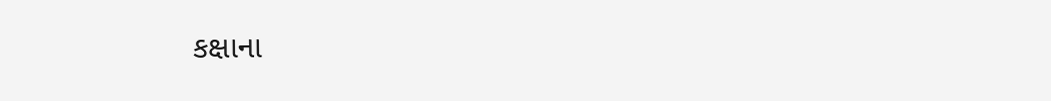કક્ષાના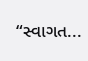“સ્વાગત...